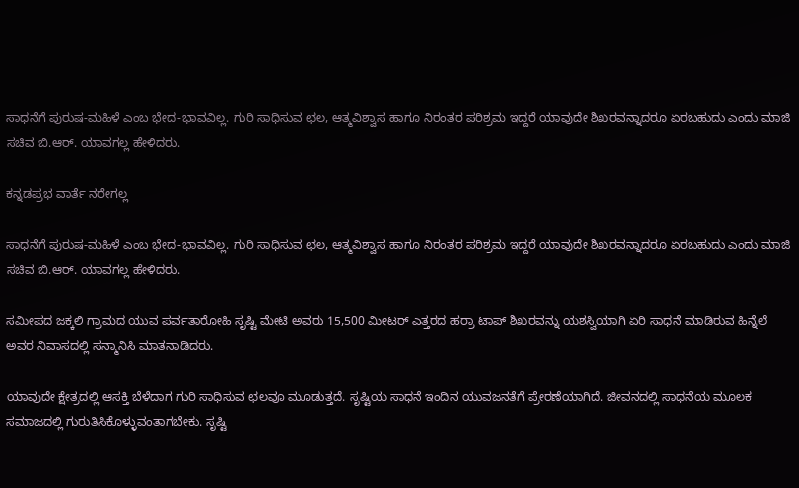ಸಾಧನೆಗೆ ಪುರುಷ-ಮಹಿಳೆ ಎಂಬ ಭೇದ-ಭಾವವಿಲ್ಲ. ಗುರಿ ಸಾಧಿಸುವ ಛಲ, ಆತ್ಮವಿಶ್ವಾಸ ಹಾಗೂ ನಿರಂತರ ಪರಿಶ್ರಮ ಇದ್ದರೆ ಯಾವುದೇ ಶಿಖರವನ್ನಾದರೂ ಏರಬಹುದು ಎಂದು ಮಾಜಿ ಸಚಿವ ಬಿ.ಆರ್. ಯಾವಗಲ್ಲ ಹೇಳಿದರು.

ಕನ್ನಡಪ್ರಭ ವಾರ್ತೆ ನರೇಗಲ್ಲ

ಸಾಧನೆಗೆ ಪುರುಷ-ಮಹಿಳೆ ಎಂಬ ಭೇದ-ಭಾವವಿಲ್ಲ. ಗುರಿ ಸಾಧಿಸುವ ಛಲ, ಆತ್ಮವಿಶ್ವಾಸ ಹಾಗೂ ನಿರಂತರ ಪರಿಶ್ರಮ ಇದ್ದರೆ ಯಾವುದೇ ಶಿಖರವನ್ನಾದರೂ ಏರಬಹುದು ಎಂದು ಮಾಜಿ ಸಚಿವ ಬಿ.ಆರ್. ಯಾವಗಲ್ಲ ಹೇಳಿದರು.

ಸಮೀಪದ ಜಕ್ಕಲಿ ಗ್ರಾಮದ ಯುವ ಪರ್ವತಾರೋಹಿ ಸೃಷ್ಟಿ ಮೇಟಿ ಅವರು 15,500 ಮೀಟರ್ ಎತ್ತರದ ಹರ‍್ರಾ ಟಾಪ್ ಶಿಖರವನ್ನು ಯಶಸ್ವಿಯಾಗಿ ಏರಿ ಸಾಧನೆ ಮಾಡಿರುವ ಹಿನ್ನೆಲೆ ಅವರ ನಿವಾಸದಲ್ಲಿ ಸನ್ಮಾನಿಸಿ ಮಾತನಾಡಿದರು.

ಯಾವುದೇ ಕ್ಷೇತ್ರದಲ್ಲಿ ಆಸಕ್ತಿ ಬೆಳೆದಾಗ ಗುರಿ ಸಾಧಿಸುವ ಛಲವೂ ಮೂಡುತ್ತದೆ. ಸೃಷ್ಟಿಯ ಸಾಧನೆ ಇಂದಿನ ಯುವಜನತೆಗೆ ಪ್ರೇರಣೆಯಾಗಿದೆ. ಜೀವನದಲ್ಲಿ ಸಾಧನೆಯ ಮೂಲಕ ಸಮಾಜದಲ್ಲಿ ಗುರುತಿಸಿಕೊಳ್ಳುವಂತಾಗಬೇಕು. ಸೃಷ್ಟಿ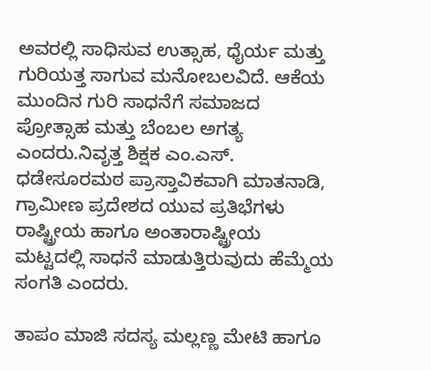ಅವರಲ್ಲಿ ಸಾಧಿಸುವ ಉತ್ಸಾಹ, ಧೈರ್ಯ ಮತ್ತು ಗುರಿಯತ್ತ ಸಾಗುವ ಮನೋಬಲವಿದೆ. ಆಕೆಯ ಮುಂದಿನ ಗುರಿ ಸಾಧನೆಗೆ ಸಮಾಜದ ಪ್ರೋತ್ಸಾಹ ಮತ್ತು ಬೆಂಬಲ ಅಗತ್ಯ ಎಂದರು.ನಿವೃತ್ತ ಶಿಕ್ಷಕ ಎಂ.ಎಸ್. ಧಡೇಸೂರಮಠ ಪ್ರಾಸ್ತಾವಿಕವಾಗಿ ಮಾತನಾಡಿ, ಗ್ರಾಮೀಣ ಪ್ರದೇಶದ ಯುವ ಪ್ರತಿಭೆಗಳು ರಾಷ್ಟ್ರೀಯ ಹಾಗೂ ಅಂತಾರಾಷ್ಟ್ರೀಯ ಮಟ್ಟದಲ್ಲಿ ಸಾಧನೆ ಮಾಡುತ್ತಿರುವುದು ಹೆಮ್ಮೆಯ ಸಂಗತಿ ಎಂದರು.

ತಾಪಂ ಮಾಜಿ ಸದಸ್ಯ ಮಲ್ಲಣ್ಣ ಮೇಟಿ ಹಾಗೂ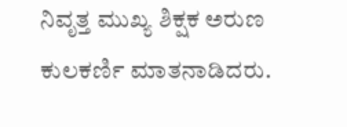ನಿವೃತ್ತ ಮುಖ್ಯ ಶಿಕ್ಷಕ ಅರುಣ ಕುಲಕರ್ಣಿ ಮಾತನಾಡಿದರು.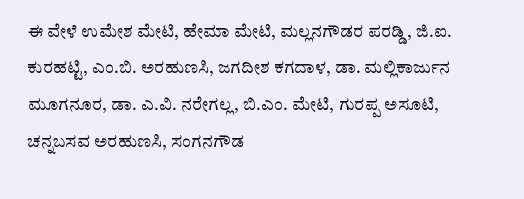ಈ ವೇಳೆ ಉಮೇಶ ಮೇಟಿ, ಹೇಮಾ ಮೇಟಿ, ಮಲ್ಲನಗೌಡರ ಪರಡ್ಡಿ, ಜಿ.ಐ. ಕುರಹಟ್ಟಿ, ಎಂ.ಬಿ. ಅರಹುಣಸಿ, ಜಗದೀಶ ಕಗದಾಳ, ಡಾ. ಮಲ್ಲಿಕಾರ್ಜುನ ಮೂಗನೂರ, ಡಾ. ಎ.ವಿ. ನರೇಗಲ್ಲ, ಬಿ.ಎಂ. ಮೇಟಿ, ಗುರಪ್ಪ ಅಸೂಟಿ, ಚನ್ನಬಸವ ಅರಹುಣಸಿ, ಸಂಗನಗೌಡ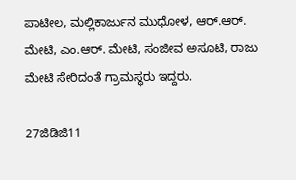ಪಾಟೀಲ, ಮಲ್ಲಿಕಾರ್ಜುನ ಮುಧೋಳ, ಆರ್.ಆರ್. ಮೇಟಿ, ಎಂ.ಆರ್. ಮೇಟಿ, ಸಂಜೀವ ಅಸೂಟಿ, ರಾಜು ಮೇಟಿ ಸೇರಿದಂತೆ ಗ್ರಾಮಸ್ಥರು ಇದ್ದರು.

27ಜಿಡಿಜಿ11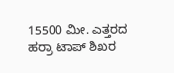15500 ಮೀ. ಎತ್ತರದ ಹರ‍್ರಾ ಟಾಪ್ ಶಿಖರ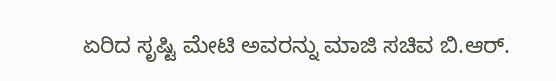ಏರಿದ ಸೃಷ್ಟಿ ಮೇಟಿ ಅವರನ್ನು ಮಾಜಿ ಸಚಿವ ಬಿ.ಆರ್.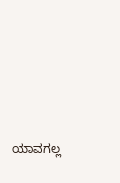ಯಾವಗಲ್ಲ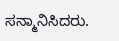ಸನ್ಮಾನಿಸಿದರು.